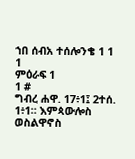ኀበ ሰብአ ተሰሎንቄ 1 1
1
ምዕራፍ 1
1 #
ግብረ ሐዋ. 17፥1፤ 2ተሰ. 1፥1። እምጳውሎስ ወስልዋኖስ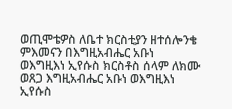ወጢሞቴዎስ ለቤተ ክርስቲያን ዘተሰሎንቄ ምእመናን በእግዚአብሔር አቡነ ወእግዚእነ ኢየሱስ ክርስቶስ ሰላም ለክሙ ወጸጋ እግዚአብሔር አቡነ ወእግዚእነ ኢየሱስ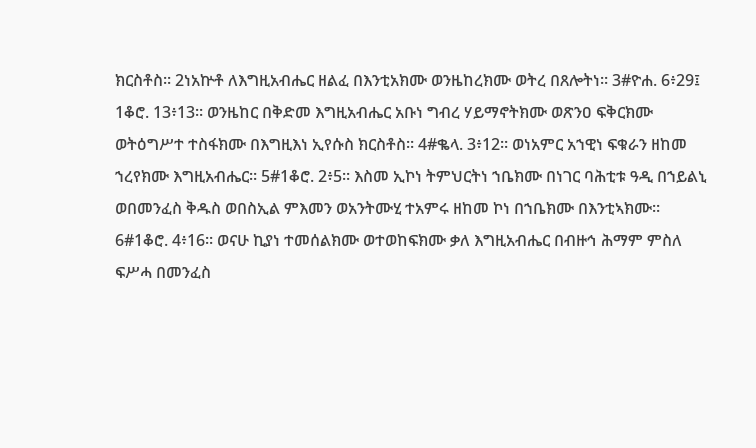ክርስቶስ። 2ነአኵቶ ለእግዚአብሔር ዘልፈ በእንቲአክሙ ወንዜከረክሙ ወትረ በጸሎትነ። 3#ዮሐ. 6፥29፤ 1ቆሮ. 13፥13። ወንዜከር በቅድመ እግዚአብሔር አቡነ ግብረ ሃይማኖትክሙ ወጽንዐ ፍቅርክሙ ወትዕግሥተ ተስፋክሙ በእግዚእነ ኢየሱስ ክርስቶስ። 4#ቈላ. 3፥12። ወነአምር አኀዊነ ፍቁራን ዘከመ ኀረየክሙ እግዚአብሔር። 5#1ቆሮ. 2፥5። እስመ ኢኮነ ትምህርትነ ኀቤክሙ በነገር ባሕቲቱ ዓዲ በኀይልኒ ወበመንፈስ ቅዱስ ወበስኢል ምእመን ወአንትሙሂ ተአምሩ ዘከመ ኮነ በኀቤክሙ በእንቲኣክሙ። 6#1ቆሮ. 4፥16። ወናሁ ኪያነ ተመሰልክሙ ወተወከፍክሙ ቃለ እግዚአብሔር በብዙኅ ሕማም ምስለ ፍሥሓ በመንፈስ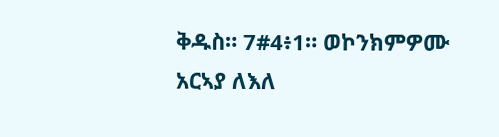ቅዱስ። 7#4፥1። ወኮንክምዎሙ አርኣያ ለእለ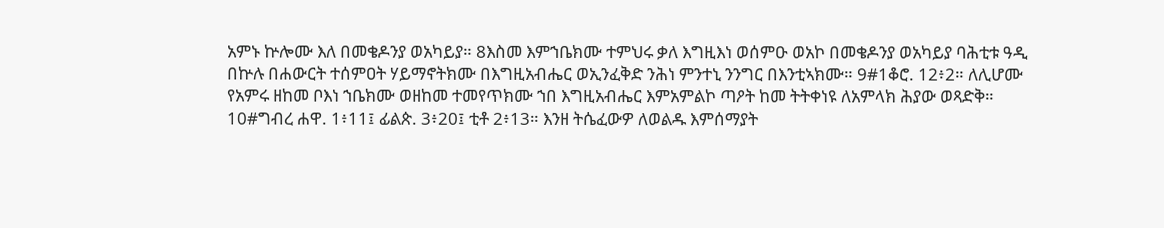አምኑ ኵሎሙ እለ በመቄዶንያ ወአካይያ። 8እስመ እምኀቤክሙ ተምህሩ ቃለ እግዚእነ ወሰምዑ ወአኮ በመቄዶንያ ወአካይያ ባሕቲቱ ዓዲ በኵሉ በሐውርት ተሰምዐት ሃይማኖትክሙ በእግዚአብሔር ወኢንፈቅድ ንሕነ ምንተኒ ንንግር በእንቲኣክሙ። 9#1ቆሮ. 12፥2። ለሊሆሙ የአምሩ ዘከመ ቦእነ ኀቤክሙ ወዘከመ ተመየጥክሙ ኀበ እግዚአብሔር እምአምልኮ ጣዖት ከመ ትትቀነዩ ለአምላክ ሕያው ወጻድቅ። 10#ግብረ ሐዋ. 1፥11፤ ፊልጵ. 3፥20፤ ቲቶ 2፥13። እንዘ ትሴፈውዎ ለወልዱ እምሰማያት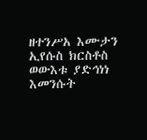ዘተንሥአ እሙታን ኢየሱስ ክርስቶስ ወውእቱ ያድኅነነ እመንሱት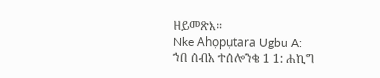ዘይመጽእ።
Nke Ahọpụtara Ugbu A:
ኀበ ሰብአ ተሰሎንቄ 1 1: ሐኪግ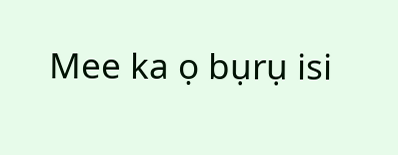Mee ka ọ bụrụ isi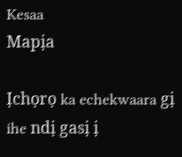Kesaa
Mapịa

Ịchọrọ ka echekwaara gị ihe ndị gasị ị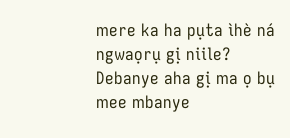mere ka ha pụta ìhè ná ngwaọrụ gị niile? Debanye aha gị ma ọ bụ mee mbanye